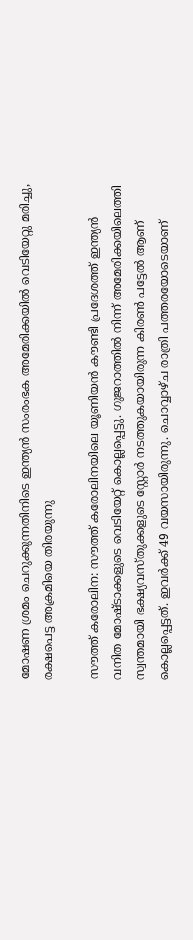മോഷണ ശ്രമം ചെറുക്കുന്നതിനിടെ ഇന്ത്യന്‍ സംരംഭക അമേരിക്കയില്‍ വെടിയേറ്റു മരിച്ചു, രക്ഷപെട്ട അക്രമിയെ തിരയുന്നു

സൗത്ത് കരോലിന: സൗത്ത് കരോലിനയിലെ യൂണിയന്‍ കൗണ്ടി പ്രദേശത്ത് ഇന്ത്യന്‍ വനിത മോഷ്ടാക്കളുടെ വെടിയേറ്റ് കൊല്ലപ്പെട്ടു. ഗുജറാത്തില്‍ നിന്ന് അമേരിക്കയിലെത്തി സ്വന്തമായി ഭക്ഷ്യവസ്തുക്കളുടെ സ്റ്റോര്‍ നടത്തുകയായിരുന്ന കിരണ്‍ പട്ടേല്‍ ആണ് കൊല്ലപ്പെട്ടത്. ഇവര്‍ക്ക് 49 വയസായിരുന്നു. ചൊവ്വാഴ്ച രാത്രി പത്തരയോടെയാണ്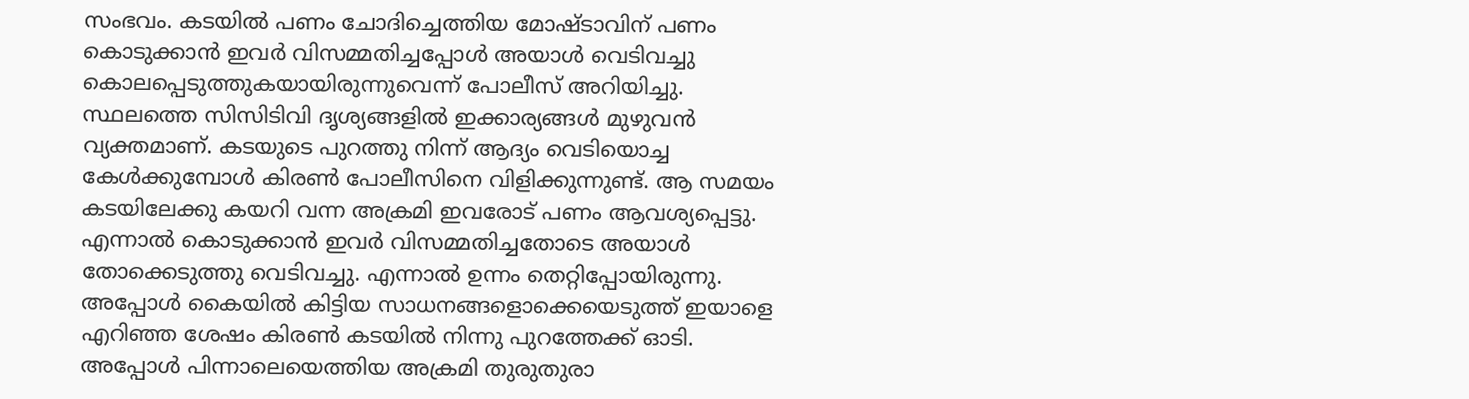സംഭവം. കടയില്‍ പണം ചോദിച്ചെത്തിയ മോഷ്ടാവിന് പണം കൊടുക്കാന്‍ ഇവര്‍ വിസമ്മതിച്ചപ്പോള്‍ അയാള്‍ വെടിവച്ചു കൊലപ്പെടുത്തുകയായിരുന്നുവെന്ന് പോലീസ് അറിയിച്ചു.
സ്ഥലത്തെ സിസിടിവി ദൃശ്യങ്ങളില്‍ ഇക്കാര്യങ്ങള്‍ മുഴുവന്‍ വ്യക്തമാണ്. കടയുടെ പുറത്തു നിന്ന് ആദ്യം വെടിയൊച്ച കേള്‍ക്കുമ്പോള്‍ കിരണ്‍ പോലീസിനെ വിളിക്കുന്നുണ്ട്. ആ സമയം കടയിലേക്കു കയറി വന്ന അക്രമി ഇവരോട് പണം ആവശ്യപ്പെട്ടു. എന്നാല്‍ കൊടുക്കാന്‍ ഇവര്‍ വിസമ്മതിച്ചതോടെ അയാള്‍ തോക്കെടുത്തു വെടിവച്ചു. എന്നാല്‍ ഉന്നം തെറ്റിപ്പോയിരുന്നു. അപ്പോള്‍ കൈയില്‍ കിട്ടിയ സാധനങ്ങളൊക്കെയെടുത്ത് ഇയാളെ എറിഞ്ഞ ശേഷം കിരണ്‍ കടയില്‍ നിന്നു പുറത്തേക്ക് ഓടി. അപ്പോള്‍ പിന്നാലെയെത്തിയ അക്രമി തുരുതുരാ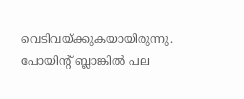വെടിവയ്ക്കുകയായിരുന്നു. പോയിന്റ് ബ്ലാങ്കില്‍ പല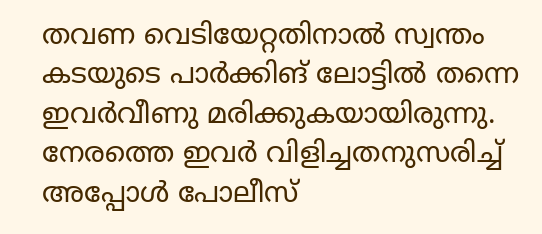തവണ വെടിയേറ്റതിനാല്‍ സ്വന്തം കടയുടെ പാര്‍ക്കിങ് ലോട്ടില്‍ തന്നെ ഇവര്‍വീണു മരിക്കുകയായിരുന്നു. നേരത്തെ ഇവര്‍ വിളിച്ചതനുസരിച്ച് അപ്പോള്‍ പോലീസ്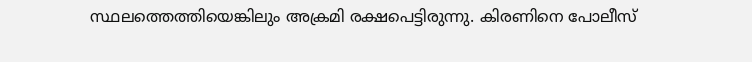സ്ഥലത്തെത്തിയെങ്കിലും അക്രമി രക്ഷപെട്ടിരുന്നു. കിരണിനെ പോലീസ്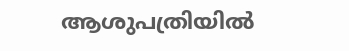ആശുപത്രിയില്‍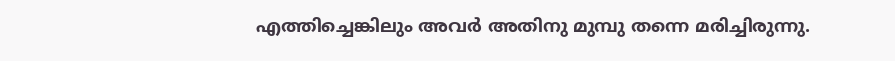എത്തിച്ചെങ്കിലും അവര്‍ അതിനു മുമ്പു തന്നെ മരിച്ചിരുന്നു.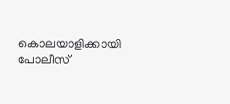കൊലയാളിക്കായി പോലീസ്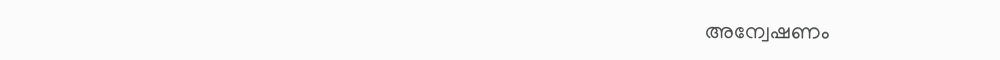അന്വേഷണം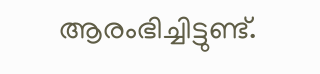ആരംഭിച്ചിട്ടുണ്ട്.